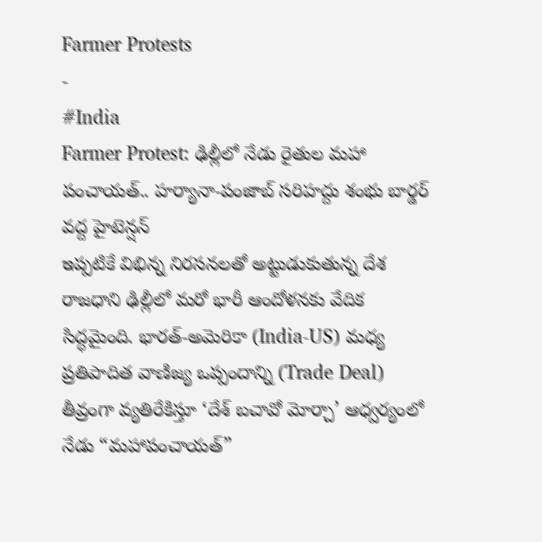Farmer Protests
-
#India
Farmer Protest: ఢిల్లీలో నేడు రైతుల మహా పంచాయత్.. హర్యానా-పంజాబ్ సరిహద్దు శంభు బార్డర్ వద్ద హైటెన్షన్
ఇప్పటికే విభిన్న నిరసనలతో అట్టుడుకుతున్న దేశ రాజధాని ఢిల్లీలో మరో భారీ ఆందోళనకు వేదిక సిద్ధమైంది. భారత్-అమెరికా (India-US) మధ్య ప్రతిపాదిత వాణిజ్య ఒప్పందాన్ని (Trade Deal) తీవ్రంగా వ్యతిరేకిస్తూ ‘దేశ్ బచావో మోర్చా’ ఆధ్వర్యంలో నేడు “మహాపంచాయత్”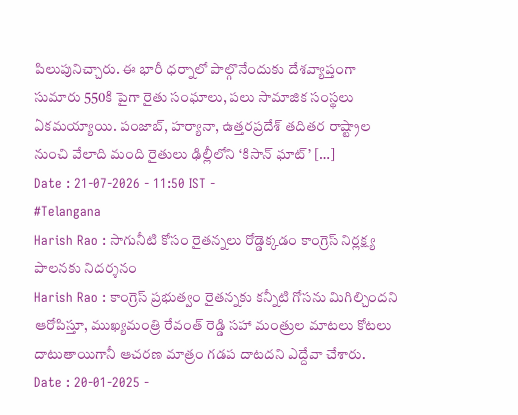పిలుపునిచ్చారు. ఈ భారీ ధర్నాలో పాల్గొనేందుకు దేశవ్యాప్తంగా సుమారు 550కి పైగా రైతు సంఘాలు, పలు సామాజిక సంస్థలు ఏకమయ్యాయి. పంజాబ్, హర్యానా, ఉత్తరప్రదేశ్ తదితర రాష్ట్రాల నుంచి వేలాది మంది రైతులు ఢిల్లీలోని ‘కిసాన్ ఘాట్’ […]
Date : 21-07-2026 - 11:50 IST -
#Telangana
Harish Rao : సాగునీటి కోసం రైతన్నలు రోడ్డెక్కడం కాంగ్రెస్ నిర్లక్ష్య పాలనకు నిదర్శనం
Harish Rao : కాంగ్రెస్ ప్రభుత్వం రైతన్నకు కన్నీటి గోసను మిగిల్చిందని ఆరోపిస్తూ, ముఖ్యమంత్రి రేవంత్ రెడ్డి సహా మంత్రుల మాటలు కోటలు దాటుతాయిగానీ ఆచరణ మాత్రం గడప దాటదని ఎద్దేవా చేశారు.
Date : 20-01-2025 -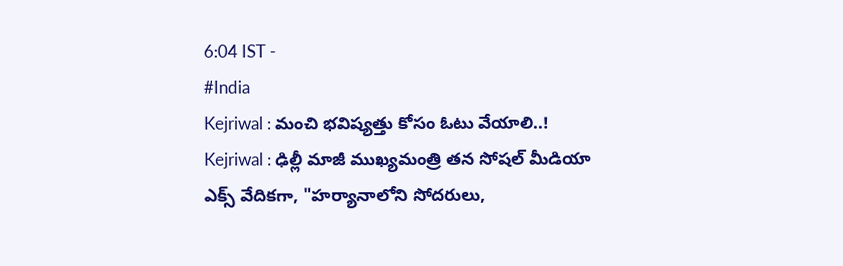6:04 IST -
#India
Kejriwal : మంచి భవిష్యత్తు కోసం ఓటు వేయాలి..!
Kejriwal : ఢిల్లీ మాజీ ముఖ్యమంత్రి తన సోషల్ మీడియా ఎక్స్ వేదికగా, "హర్యానాలోని సోదరులు,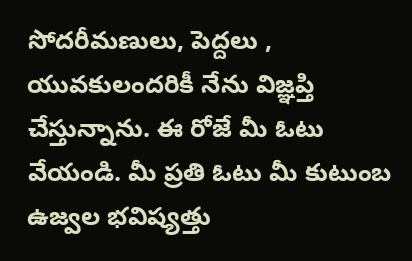సోదరీమణులు, పెద్దలు , యువకులందరికీ నేను విజ్ఞప్తి చేస్తున్నాను. ఈ రోజే మీ ఓటు వేయండి. మీ ప్రతి ఓటు మీ కుటుంబ ఉజ్వల భవిష్యత్తు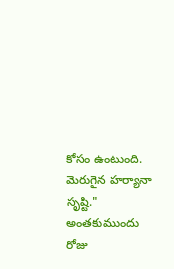కోసం ఉంటుంది. మెరుగైన హర్యానా సృష్టి." అంతకుముందు రోజు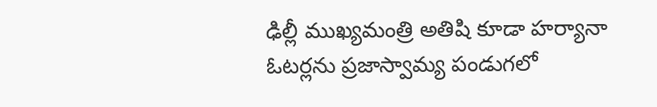ఢిల్లీ ముఖ్యమంత్రి అతిషి కూడా హర్యానా ఓటర్లను ప్రజాస్వామ్య పండుగలో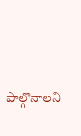పాల్గొనాలని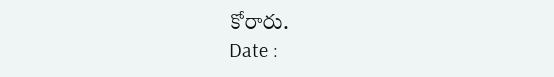కోరారు.
Date :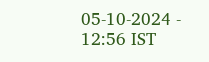05-10-2024 - 12:56 IST